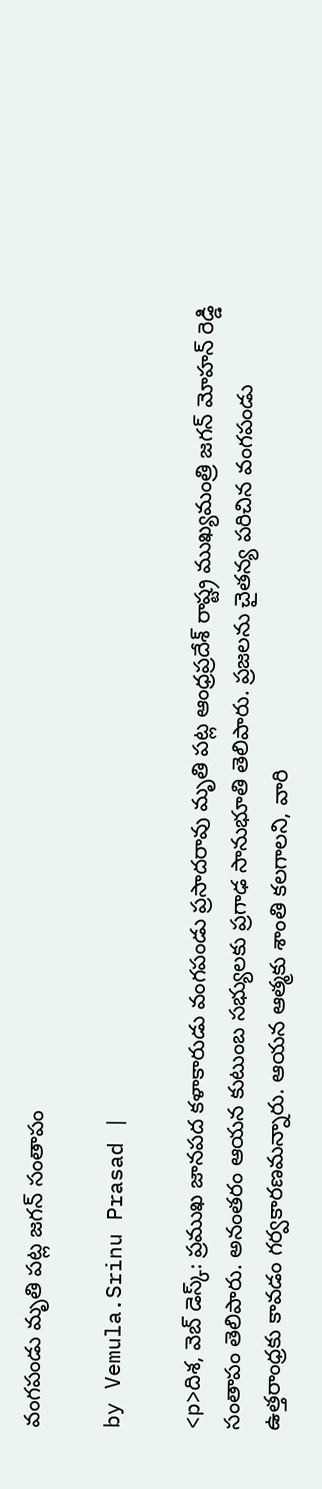వంగపండు మృతి పట్ల జగన్ సంతాపం

by Vemula.Srinu Prasad |

<p>దిశ, వెబ్ డెస్క్: ప్రముఖ జానపద కళాకారుడు వంగపండు ప్రసాదరావు మృతి పట్ల ఆంధ్రప్రదేశ్ రాష్ట్ర ముఖ్యమంత్రి జగన్ మోహన్ రెడ్డి సంతాపం తెలిపారు. అనంతరం ఆయన కుటుంబ సభ్యులకు ప్రగాఢ సానుభూతి తెలిపారు. ప్రజలను చైతన్య పరిచిన వంగపండు ఉత్తరాంధ్రకు కావడం గర్వకారణమన్నారు. ఆయన ఆత్మకు శాంతి కలగాలని, వారి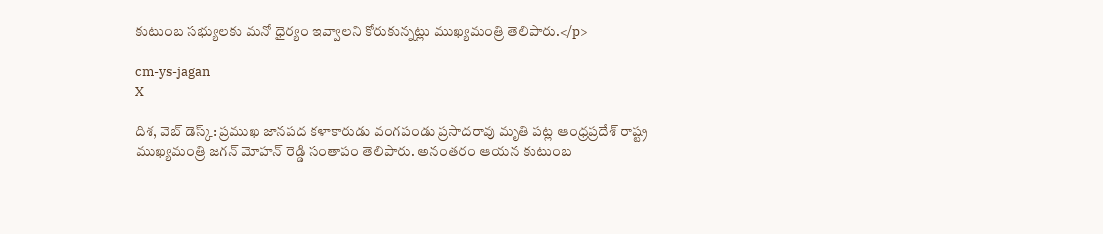కుటుంబ సభ్యులకు మనో ధైర్యం ఇవ్వాలని కోరుకున్నట్లు ముఖ్యమంత్రి తెలిపారు.</p>

cm-ys-jagan
X

దిశ, వెబ్ డెస్క్: ప్రముఖ జానపద కళాకారుడు వంగపండు ప్రసాదరావు మృతి పట్ల ఆంధ్రప్రదేశ్ రాష్ట్ర ముఖ్యమంత్రి జగన్ మోహన్ రెడ్డి సంతాపం తెలిపారు. అనంతరం ఆయన కుటుంబ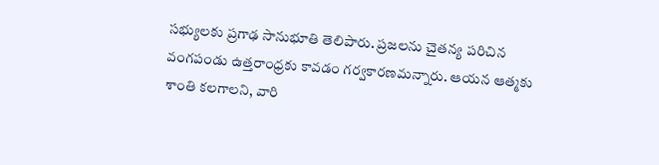సభ్యులకు ప్రగాఢ సానుభూతి తెలిపారు. ప్రజలను చైతన్య పరిచిన వంగపండు ఉత్తరాంధ్రకు కావడం గర్వకారణమన్నారు. ఆయన ఆత్మకు శాంతి కలగాలని, వారి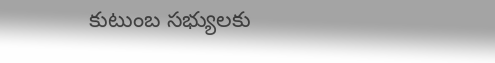కుటుంబ సభ్యులకు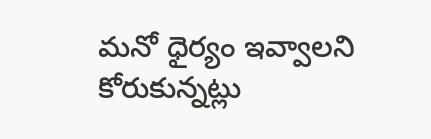మనో ధైర్యం ఇవ్వాలని కోరుకున్నట్లు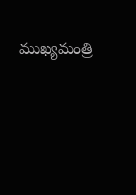ముఖ్యమంత్రి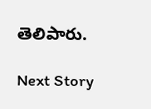తెలిపారు.

Next Story